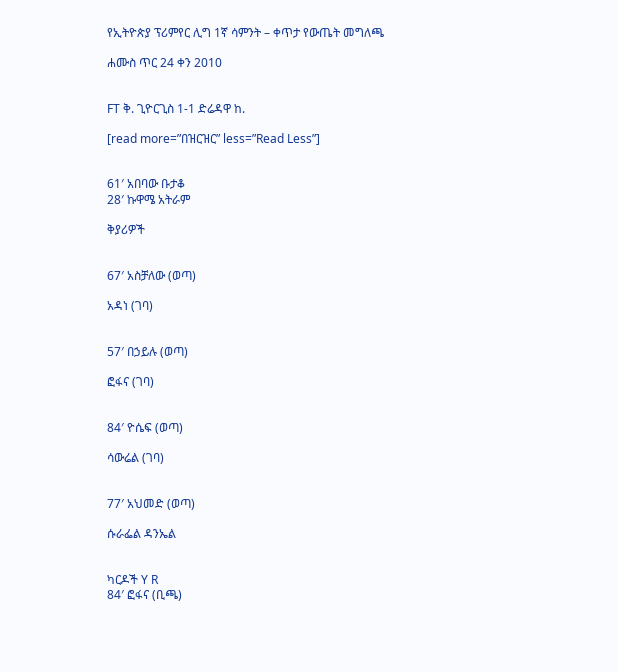የኢትዮጵያ ፕሪምየር ሊግ 1ኛ ሳምንት – ቀጥታ የውጤት መግለጫ

ሐሙስ ጥር 24 ቀን 2010


FT ቅ. ጊዮርጊስ 1-1 ድሬዳዋ ከ.

[read more=”በዝርዝር” less=”Read Less”]


61′ አበባው ቡታቆ
28′ ኩዋሜ አትራም

ቅያሪዎች


67′ አስቻለው (ወጣ)

አዳነ (ገባ)


57′ በኃይሉ (ወጣ)

ፎፋና (ገባ)


84′ ዮሴፍ (ወጣ)

ሳውሬል (ገባ)


77′ አህመድ (ወጣ)

ሱራፌል ዳንኤል


ካርዶች Y R
84′ ፎፋና (ቢጫ)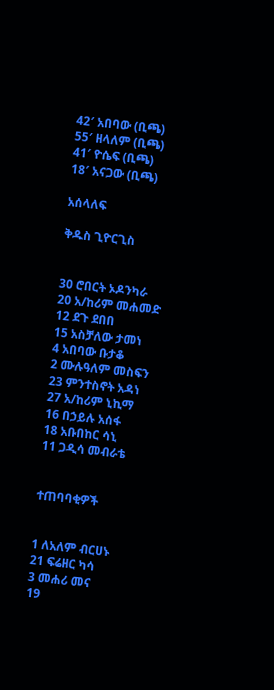42′ አበባው (ቢጫ)
55′ ዘላለም (ቢጫ)
41′ ዮሴፍ (ቢጫ)
18′ አናጋው (ቢጫ)

አሰላለፍ

ቅዱስ ጊዮርጊስ


30 ሮበርት ኦዶንካራ
20 አ/ከሪም መሐመድ
12 ደጉ ደበበ
15 አስቻለው ታመነ
4 አበባው ቡታቆ
2 ሙሉዓለም መስፍን
23 ምንተስኖት አዳነ
27 አ/ከሪም ኒኪማ
16 በኃይሉ አሰፋ
18 አቡበከር ሳኒ
11 ጋዲሳ መብራቴ


ተጠባባቂዎች


1 ለአለም ብርሀኑ
21 ፍሬዘር ካሳ
3 መሐሪ መና
19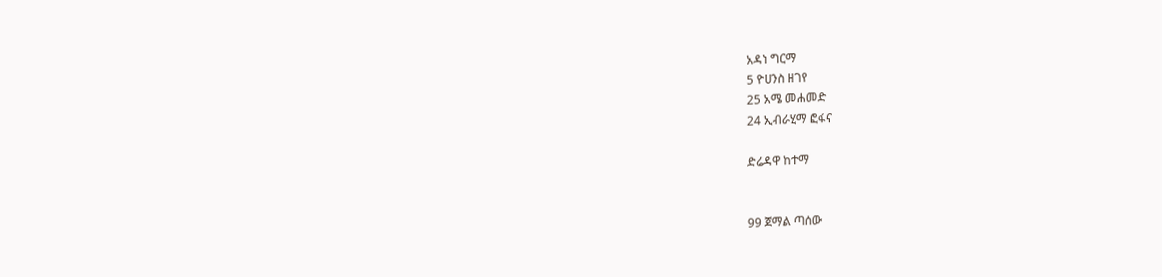አዳነ ግርማ
5 ዮሀንስ ዘገየ
25 አሜ መሐመድ
24 ኢብራሂማ ፎፋና

ድሬዳዋ ከተማ


99 ጀማል ጣሰው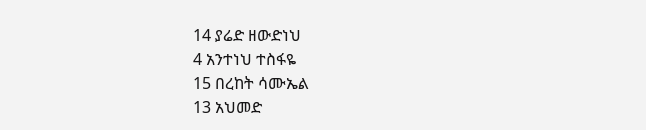14 ያሬድ ዘውድነህ
4 አንተነህ ተስፋዬ
15 በረከት ሳሙኤል
13 አህመድ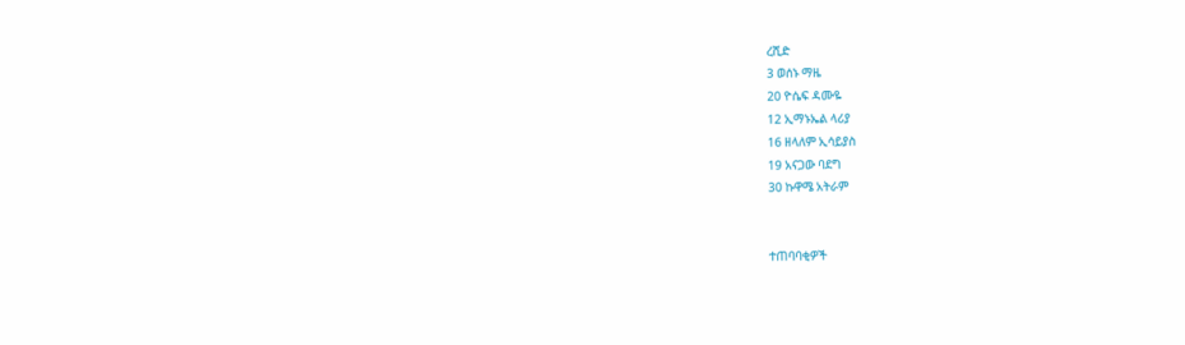ረሺድ
3 ወሰኑ ማዜ
20 ዮሴፍ ዳሙዬ
12 ኢማኑኤል ላሪያ
16 ዘላለም ኢሳይያስ
19 አናጋው ባደግ
30 ኩዋሜ አትራም


ተጠባባቂዎች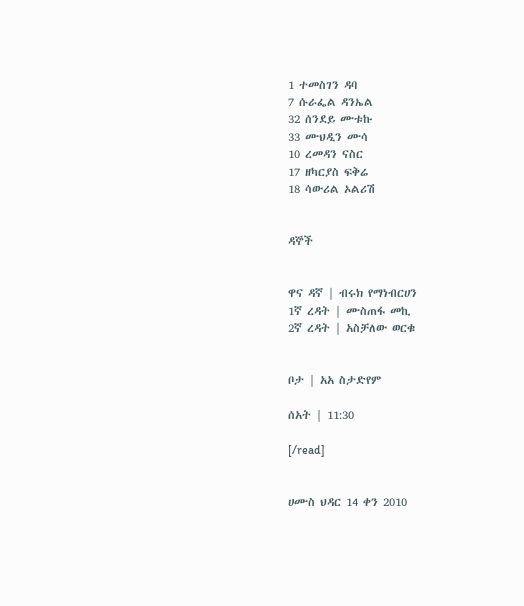1 ተመስገን ዳባ
7 ሱራፌል ዳንኤል
32 ሰንደይ ሙቱኩ
33 ሙህዲን ሙሳ
10 ረመዳን ናስር
17 ዘካርያስ ፍቅሬ
18 ሳውሪል ኦልሪሽ


ዳኞች


ዋና ዳኛ | ብሩክ የማነብርሀን
1ኛ ረዳት | ሙስጠፋ መኪ
2ኛ ረዳት | አስቻለው ወርቁ


ቦታ | አአ ስታድየም

ሰአት | 11:30

[/read]


ሀሙስ ህዳር 14 ቀን 2010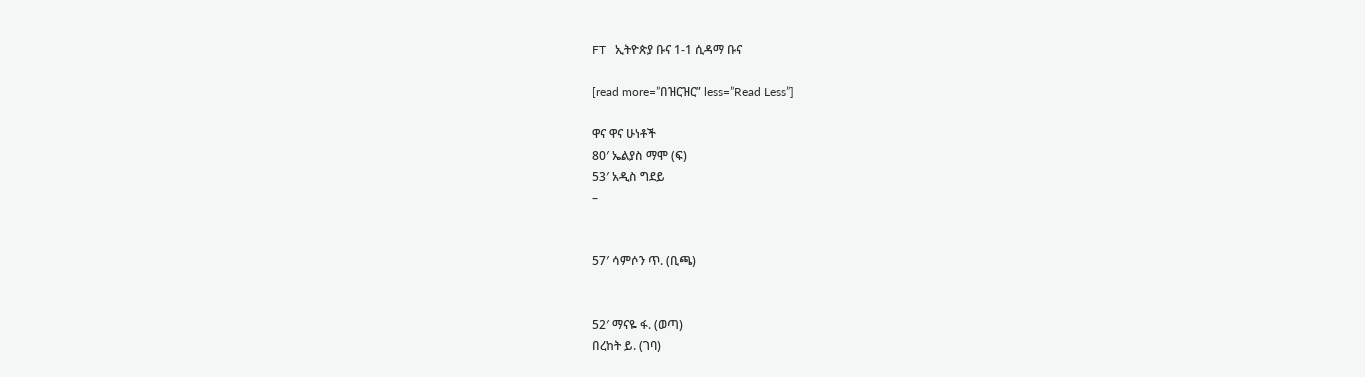FT   ኢትዮጵያ ቡና 1-1 ሲዳማ ቡና

[read more=”በዝርዝር” less=”Read Less”]

ዋና ዋና ሁነቶች
80′ ኤልያስ ማሞ (ፍ)
53′ አዲስ ግደይ
–


57′ ሳምሶን ጥ. (ቢጫ)


52′ ማናዬ ፋ. (ወጣ)
በረከት ይ. (ገባ)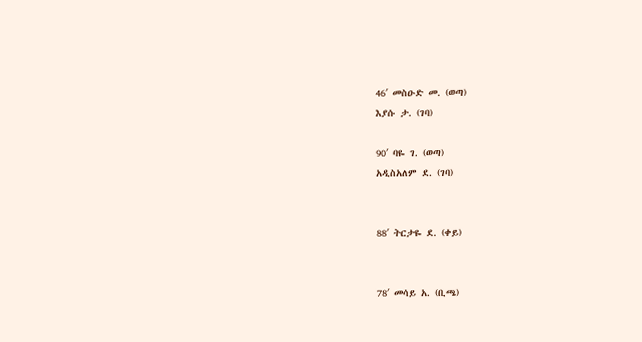46′ መስዑድ መ. (ወጣ)
እያሱ ታ. (ገባ)

90′ ባዬ ገ. (ወጣ)
አዲስአለም ደ. (ገባ)


88′ ትርታዬ ደ. (ቀይ)


78′ መሳይ አ. (ቢጫ)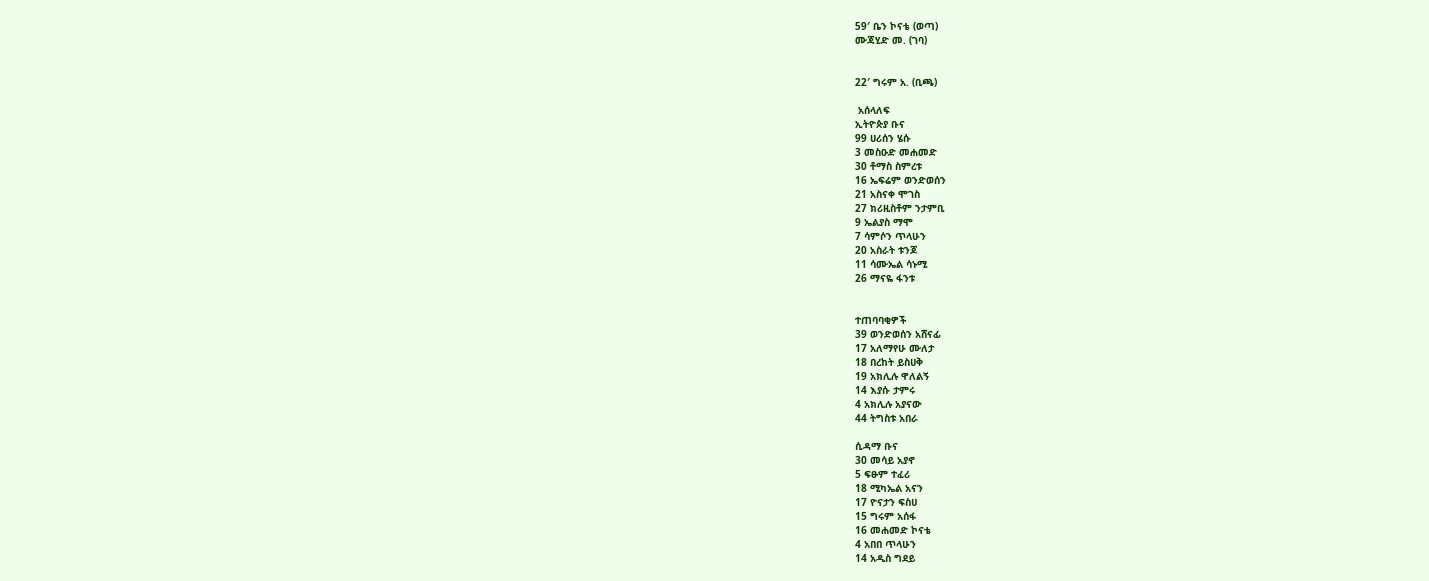59′ ቤን ኮናቴ (ወጣ)
ሙጃሂድ መ. (ገባ)


22′ ግሩም አ. (ቢጫ)

 አሰላለፍ
ኢትዮጵያ ቡና
99 ሀሪሰን ሄሱ
3 መስዑድ መሐመድ
30 ቶማስ ስምረቱ
16 ኤፍሬም ወንድወሰን
21 አስናቀ ሞገስ
27 ክሪዚስቶም ንታምቢ
9 ኤልያስ ማሞ
7 ሳምሶን ጥላሁን
20 አስራት ቱንጆ
11 ሳሙኤል ሳኑሚ
26 ማናዬ ፋንቱ


ተጠባባቂዎች
39 ወንድወሰን አሸናፊ
17 አለማየሁ ሙለታ
18 በረከት ይስሀቅ
19 አክሊሉ ዋለልኝ
14 እያሱ ታምሩ
4 አክሊሉ አያናው
44 ትግስቱ አበራ

ሲዳማ ቡና
30 መሳይ አያኖ
5 ፍፁም ተፈሪ
18 ሚካኤል አናን
17 ዮናታን ፍስሀ
15 ግሩም አሰፋ
16 መሐመድ ኮናቴ
4 አበበ ጥላሁን
14 አዲስ ግደይ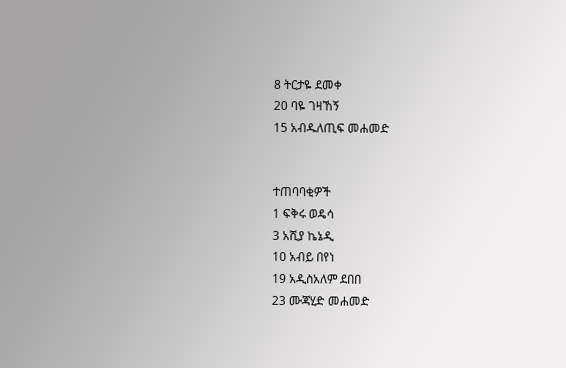8 ትርታዬ ደመቀ
20 ባዬ ገዛኸኝ
15 አብዱለጢፍ መሐመድ


ተጠባባቂዎች
1 ፍቅሩ ወዴሳ
3 አሺያ ኬኔዲ
10 አብይ በየነ
19 አዲስአለም ደበበ
23 ሙጃሂድ መሐመድ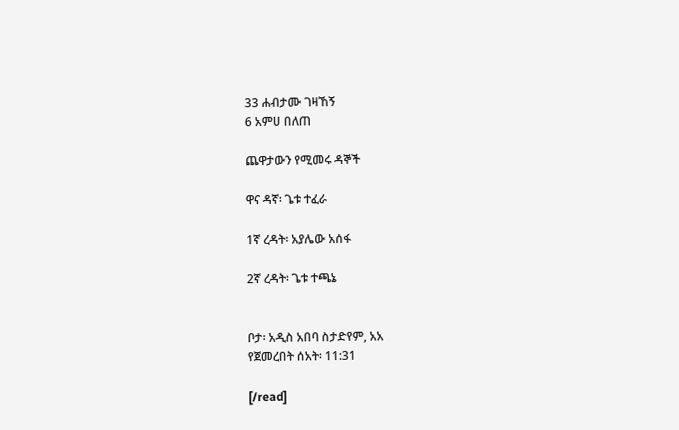33 ሐብታሙ ገዛኸኝ
6 አምሀ በለጠ

ጨዋታውን የሚመሩ ዳኞች

ዋና ዳኛ፡ ጌቱ ተፈራ

1ኛ ረዳት፡ አያሌው አሰፋ

2ኛ ረዳት፡ ጌቱ ተጫኔ


ቦታ፡ አዲስ አበባ ስታድየም, አአ
የጀመረበት ሰአት፡ 11:31

[/read]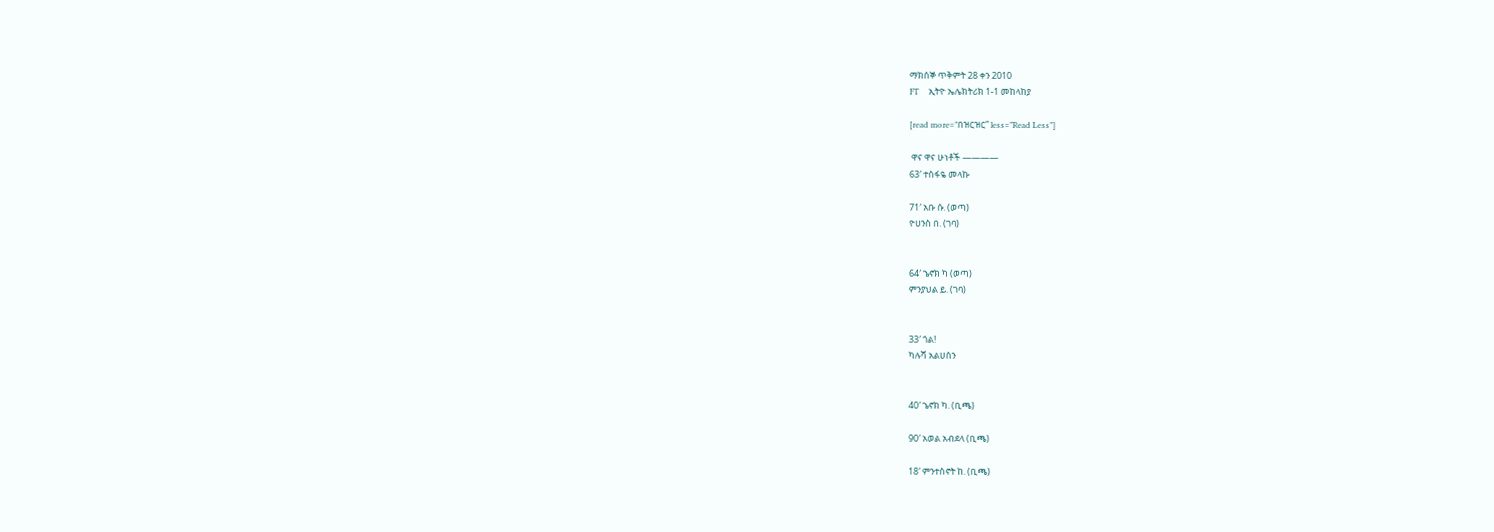ማክሰኞ ጥቅምት 28 ቀን 2010
FT     ኢትዮ ኤሌክትሪክ 1-1 መከላከያ

[read more=”በዝርዝር” less=”Read Less”]

 ዋና ዋና ሁነቶች ————
63′ ተስፋዬ መላኩ

71′ አቡ ሱ. (ወጣ)
ዮሀንስ በ. (ገባ)


64′ ኄኖክ ካ (ወጣ)
ምንያህል ይ. (ገባ)


33′ ጎል!
ካሉሻ አልሀሰን


40′ ኄኖክ ካ. (ቢጫ)

90′ አወል አብደላ (ቢጫ)

18′ ምንተስኖት ከ. (ቢጫ)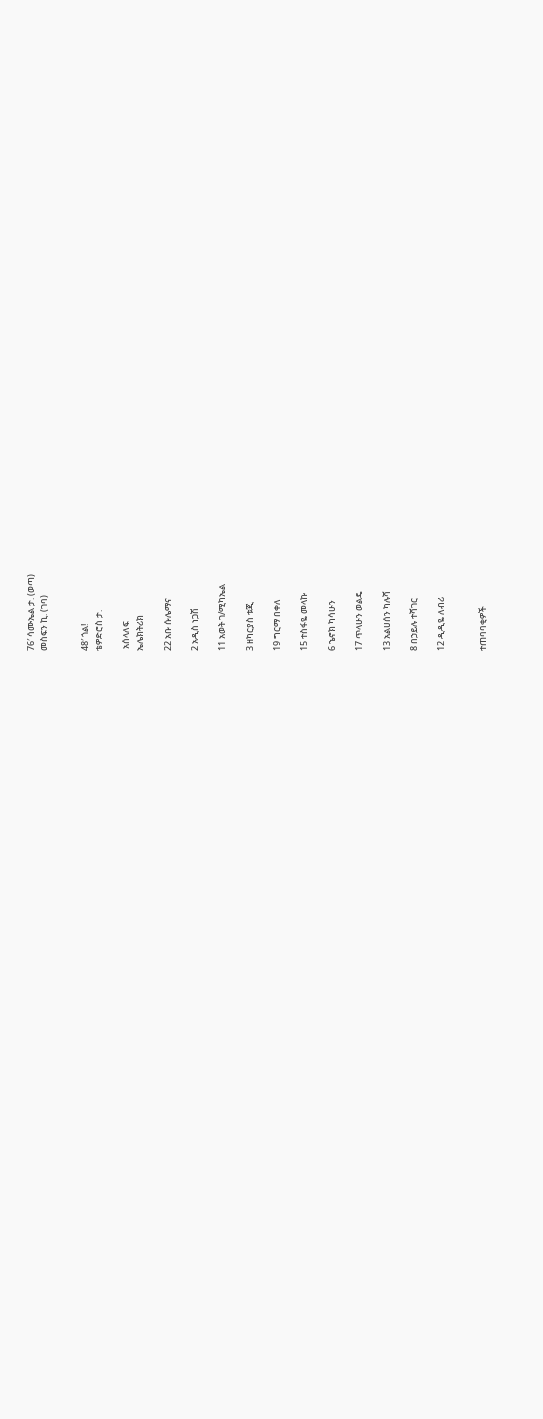76′ ሳሙኤል ታ. (ወጣ)
መስፍን ኪ. (ገባ)


48′ ጎል!
ቴዎድሮስ ታ.

 አሰላለፍ
ኤሌክትሪክ

22 አቡ ሱሌማና

2 አዲስ ነጋሽ

11 አወት ገ/ሚካኤል

3 ዘካርያስ ቱጂ

19 ግርማ በቀለ

15 ተስፋዬ መላኩ

6 ኄኖክ ካሳሁን

17 ጥላሁን ወልዴ

13 አልሀሰን ካሉሻ

8 በኃይሉ ተሻገር

12 ዲዲዬ ለብሪ


ተጠባባቂዎች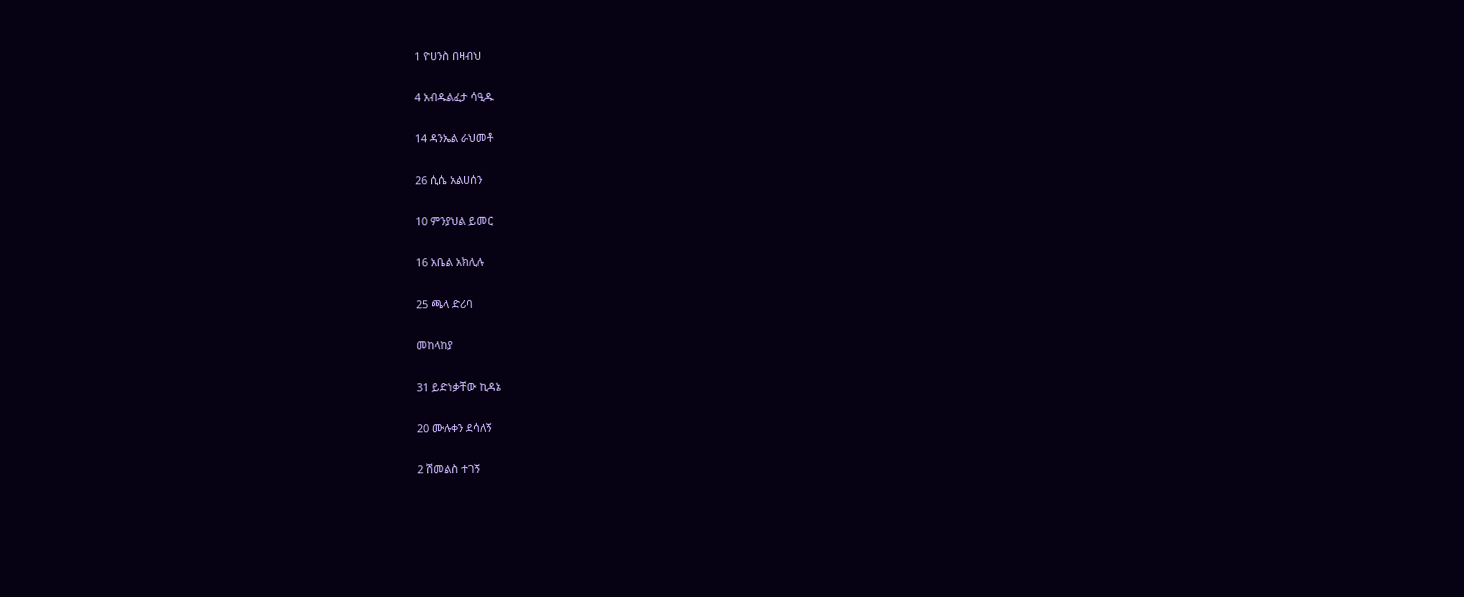1 ዮሀንስ በዛብህ

4 አብዱልፈታ ሳዒዱ

14 ዳንኤል ራህመቶ

26 ሲሴ አልሀሰን

10 ምንያህል ይመር

16 አቤል አክሊሉ

25 ጫላ ድሪባ

መከላከያ

31 ይድነቃቸው ኪዳኔ

20 ሙሉቀን ደሳለኝ

2 ሽመልስ ተገኝ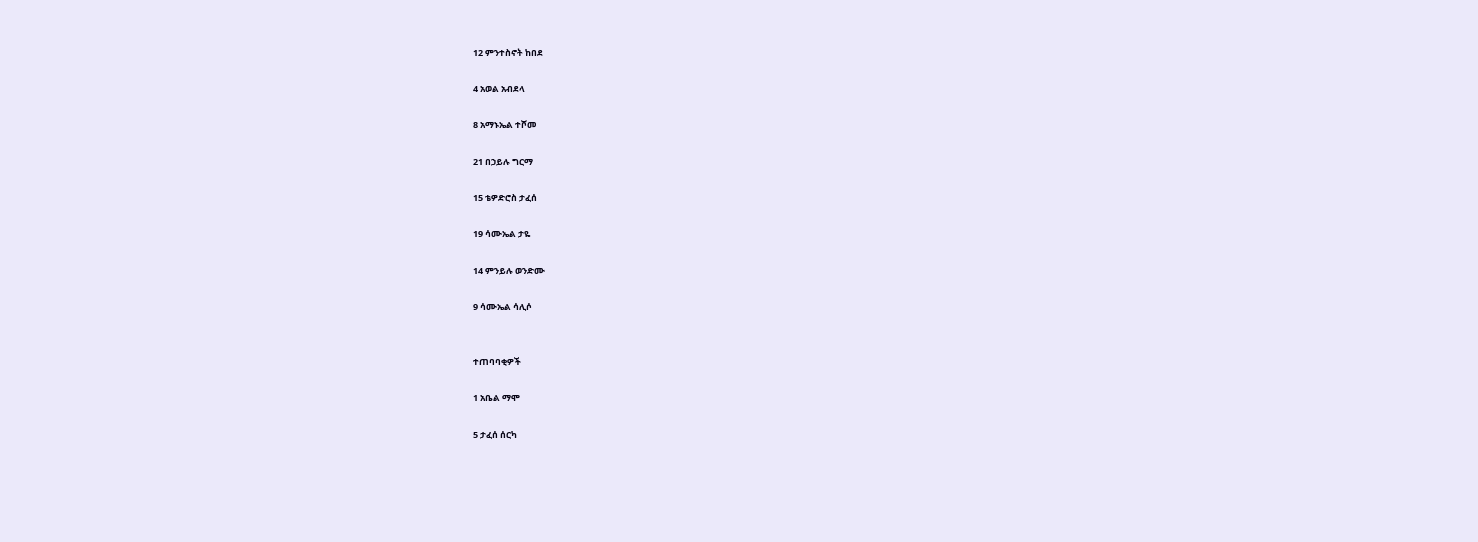12 ምንተስኖት ከበደ

4 አወል አብደላ

8 አማኑኤል ተሾመ

21 በኃይሉ ግርማ

15 ቴዎድሮስ ታፈሰ

19 ሳሙኤል ታዬ

14 ምንይሉ ወንድሙ

9 ሳሙኤል ሳሊሶ


ተጠባባቂዎች

1 አቤል ማሞ

5 ታፈሰ ሰርካ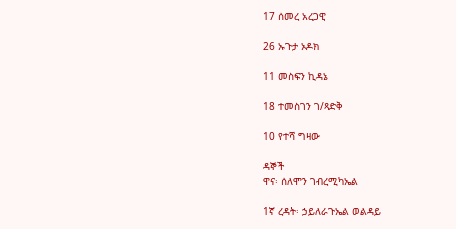17 ሰመረ አረጋዊ

26 ኡጉታ ኦዶክ

11 መስፍን ኪዳኔ

18 ተመስገን ገ/ጻድቅ

10 የተሻ ግዛው

ዳኞች
ዋና፡ ሰለሞን ገብረሚካኤል

1ኛ ረዳት፡ ኃይለራጉኤል ወልዳይ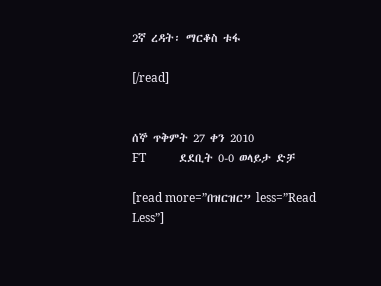2ኛ ረዳት፡ ማርቆስ ቱፋ

[/read]


ሰኞ ጥቅምት 27 ቀን 2010
FT           ደደቢት 0-0 ወላይታ ድቻ

[read more=”በዝርዝር” less=”Read Less”]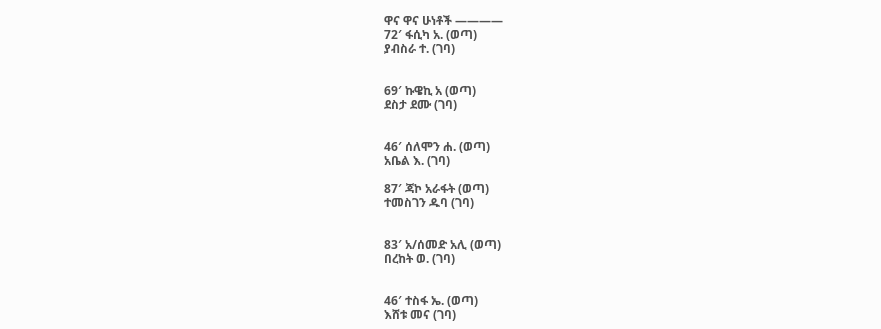ዋና ዋና ሁነቶች ————
72′ ፋሲካ አ. (ወጣ)
ያብስራ ተ. (ገባ)


69′ ኩዌኪ አ (ወጣ)
ደስታ ደሙ (ገባ)


46′ ሰለሞን ሐ. (ወጣ)
አቤል እ. (ገባ)

87′ ጃኮ አራፋት (ወጣ)
ተመስገን ዱባ (ገባ)


83′ አ/ሰመድ አሊ (ወጣ)
በረከት ወ. (ገባ)


46′ ተስፋ ኤ. (ወጣ)
እሸቱ መና (ገባ)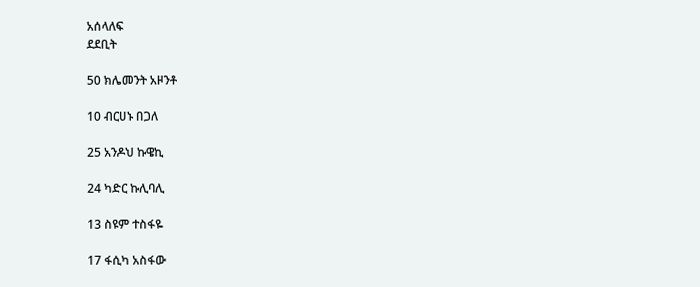አሰላለፍ
ደደቢት

50 ክሌመንት አዞንቶ

10 ብርሀኑ በጋለ

25 አንዶህ ኩዌኪ

24 ካድር ኩሊባሊ

13 ስዩም ተስፋዬ

17 ፋሲካ አስፋው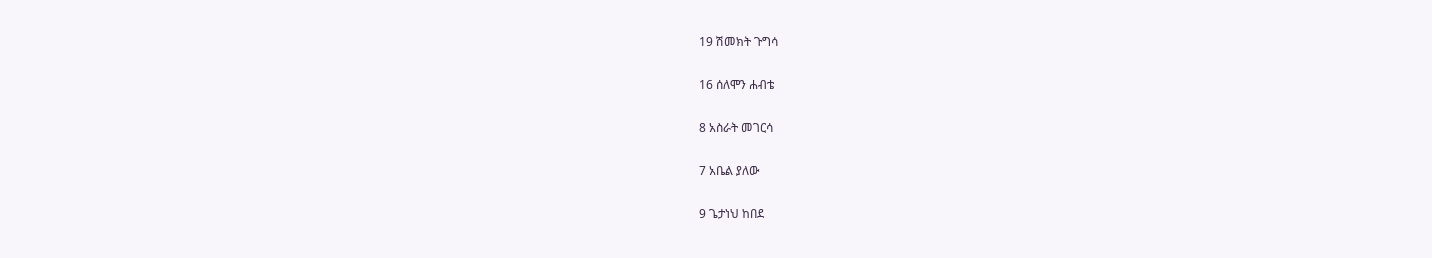19 ሽመክት ጉግሳ

16 ሰለሞን ሐብቴ

8 አስራት መገርሳ

7 አቤል ያለው

9 ጌታነህ ከበደ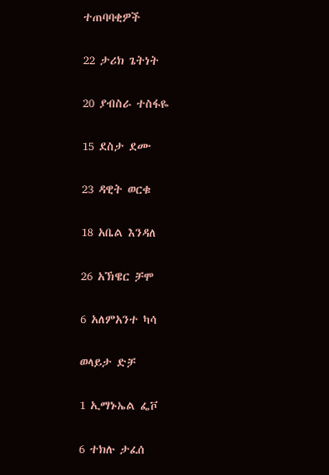ተጠባባቂዎች

22 ታሪክ ጌትነት

20 ያብስራ ተስፋዬ

15 ደስታ ደሙ

23 ዳዊት ወርቁ

18 አቤል እንዳለ

26 አኽዌር ቻሞ

6 አለምአንተ ካሳ

ወላይታ ድቻ

1 ኢማኑኤል ፌቮ

6 ተክሉ ታፈሰ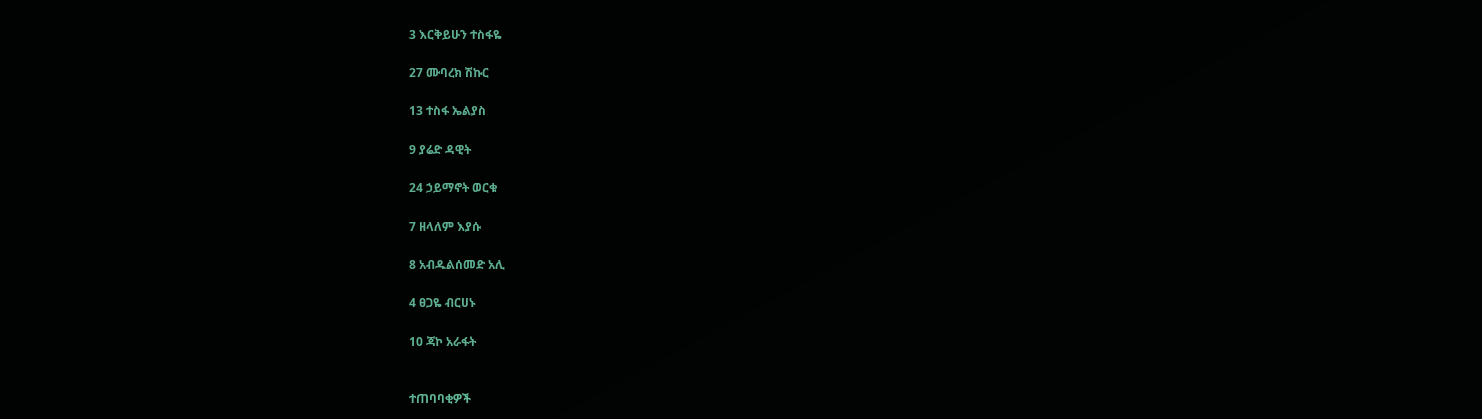3 እርቅይሁን ተስፋዬ

27 ሙባረክ ሽኩር

13 ተስፋ ኤልያስ

9 ያሬድ ዳዊት

24 ኃይማኖት ወርቁ

7 ዘላለም እያሱ

8 አብዱልሰመድ አሊ

4 ፀጋዬ ብርሀኑ

10 ጃኮ አራፋት


ተጠባባቂዎች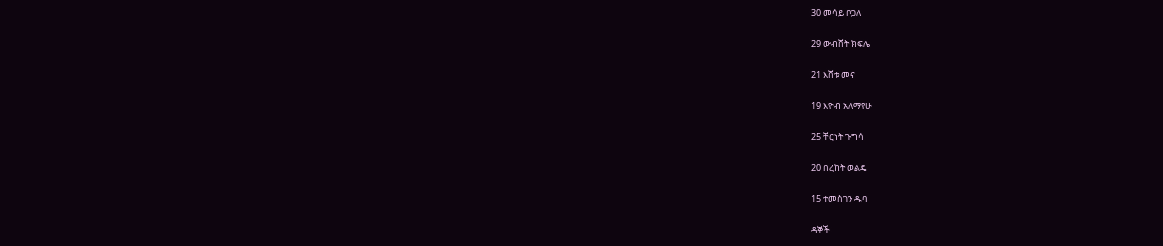30 መሳይ ቦጋለ

29 ውብሸት ክፍሌ

21 እሸቱ መና

19 እዮብ አለማየሁ

25 ቸርነት ጉግሳ

20 በረከት ወልዴ

15 ተመስገን ዱባ

ዳኞች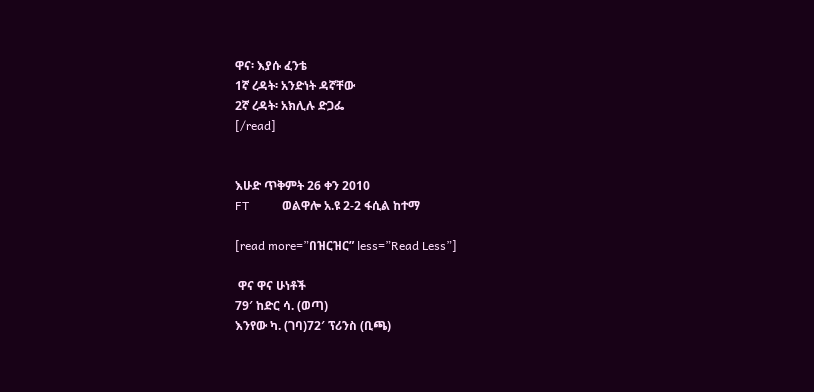ዋና፡ እያሱ ፈንቴ
1ኛ ረዳት፡ አንድነት ዳኛቸው
2ኛ ረዳት፡ አክሊሉ ድጋፌ
[/read]


እሁድ ጥቅምት 26 ቀን 2010
FT           ወልዋሎ አ.ዩ 2-2 ፋሲል ከተማ

[read more=”በዝርዝር” less=”Read Less”]

 ዋና ዋና ሁነቶች
79′ ከድር ሳ. (ወጣ)
እንየው ካ. (ገባ)72′ ፕሪንስ (ቢጫ)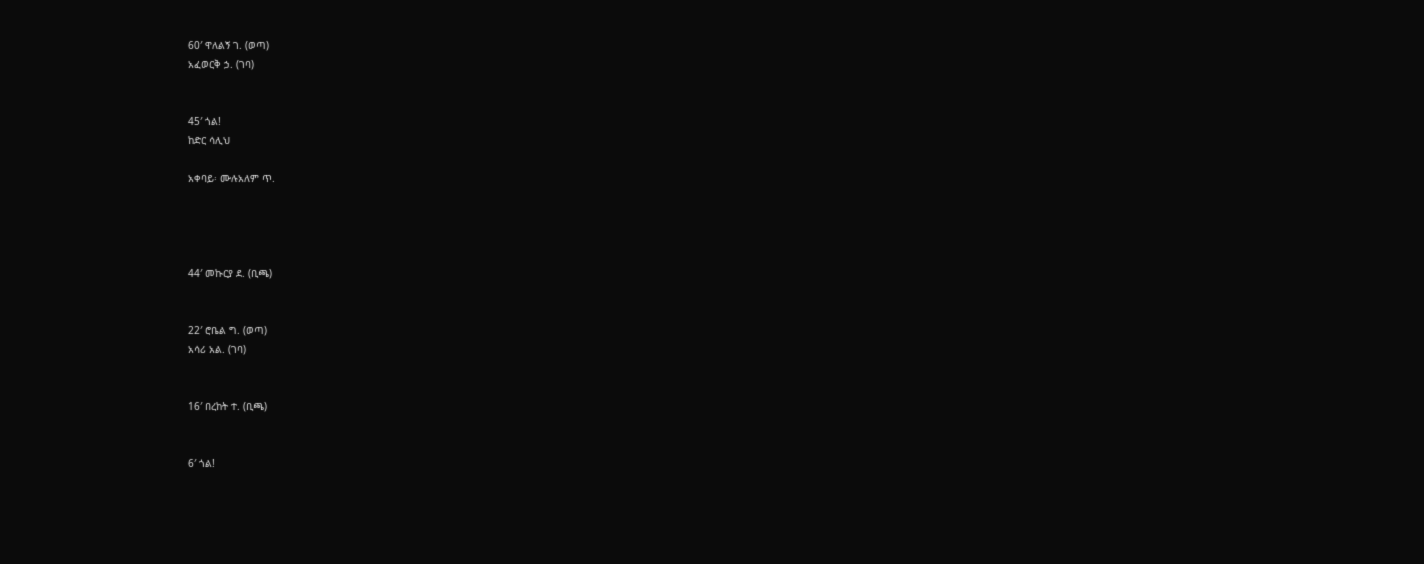60′ ዋለልኝ ገ. (ወጣ)
አፈወርቅ ኃ. (ገባ)


45′ ጎል!
ከድር ሳሊህ

አቀባይ፡ ሙሉአለም ጥ.




44′ መኩርያ ደ. (ቢጫ)


22′ ሮቤል ግ. (ወጣ)
አሳሪ አል. (ገባ)


16′ በረከት ተ. (ቢጫ)


6′ ጎል!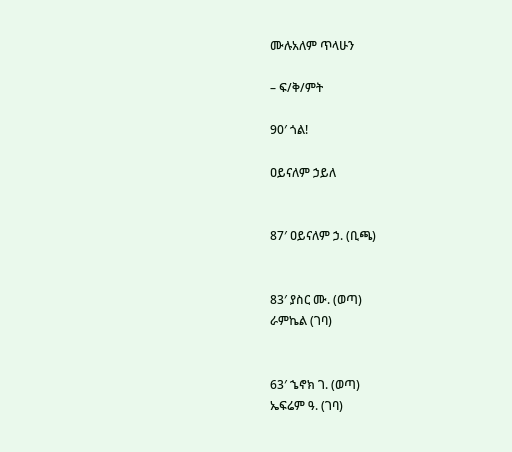ሙሉአለም ጥላሁን

– ፍ/ቅ/ምት

90′ ጎል!

ዐይናለም ኃይለ


87′ ዐይናለም ኃ. (ቢጫ)


83′ ያስር ሙ. (ወጣ)
ራምኬል (ገባ)


63′ ኄኖክ ገ. (ወጣ)
ኤፍሬም ዓ. (ገባ)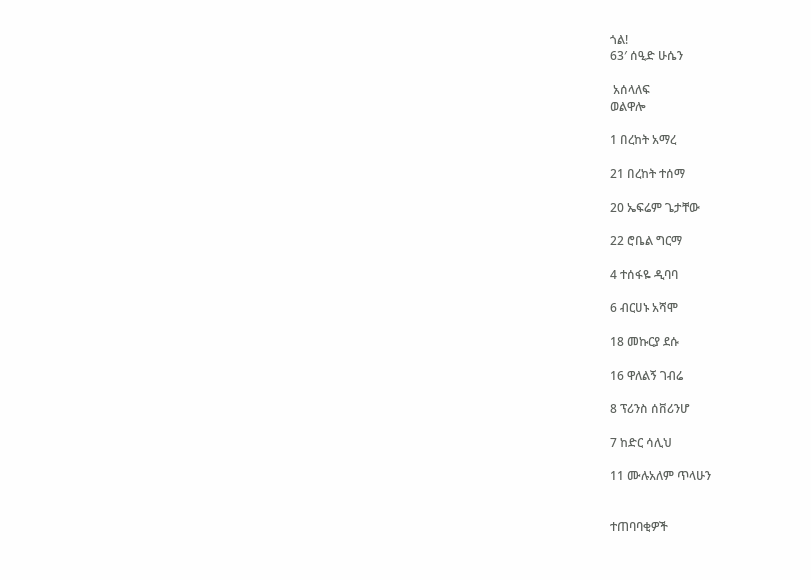ጎል!
63′ ሰዒድ ሁሴን

 አሰላለፍ
ወልዋሎ

1 በረከት አማረ

21 በረከት ተሰማ

20 ኤፍሬም ጌታቸው

22 ሮቤል ግርማ

4 ተሰፋዬ ዲባባ

6 ብርሀኑ አሻሞ

18 መኩርያ ደሱ

16 ዋለልኝ ገብሬ

8 ፕሪንስ ሰቨሪንሆ

7 ከድር ሳሊህ

11 ሙሉአለም ጥላሁን


ተጠባባቂዎች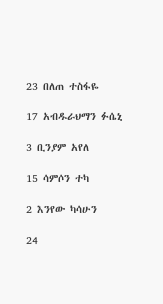23 በለጠ ተስፋዬ

17 አብዱራህማን ፉሴኒ

3 ቢንያም አየለ

15 ሳምሶን ተካ

2 እንየው ካሳሁን

24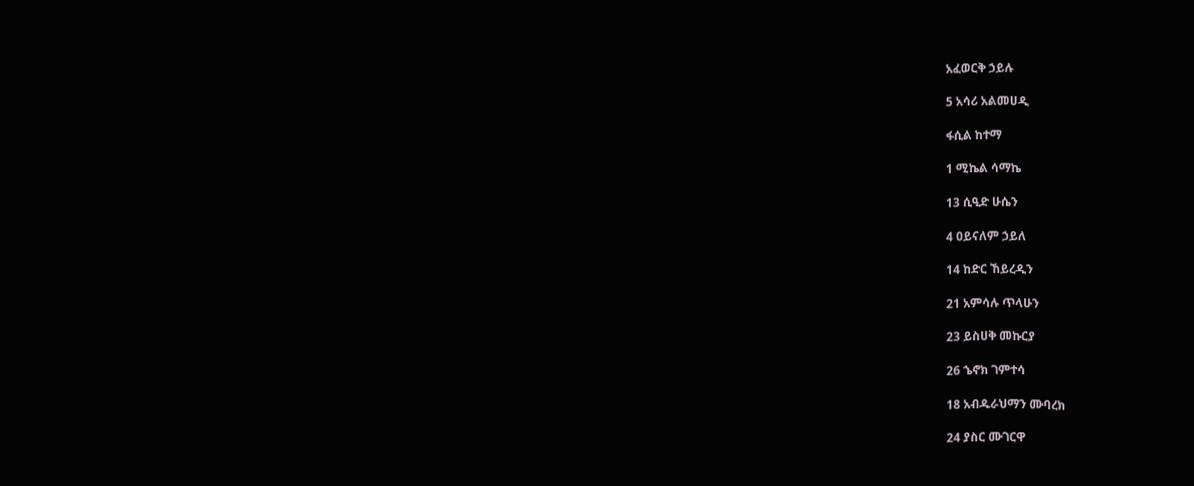አፈወርቅ ኃይሉ

5 አሳሪ አልመሀዲ

ፋሲል ከተማ

1 ሚኬል ሳማኬ

13 ሲዒድ ሁሴን

4 ዐይናለም ኃይለ

14 ከድር ኸይረዲን

21 አምሳሉ ጥላሁን

23 ይስሀቅ መኩርያ

26 ኄኖክ ገምተሳ

18 አብዱራህማን ሙባረክ

24 ያስር ሙገርዋ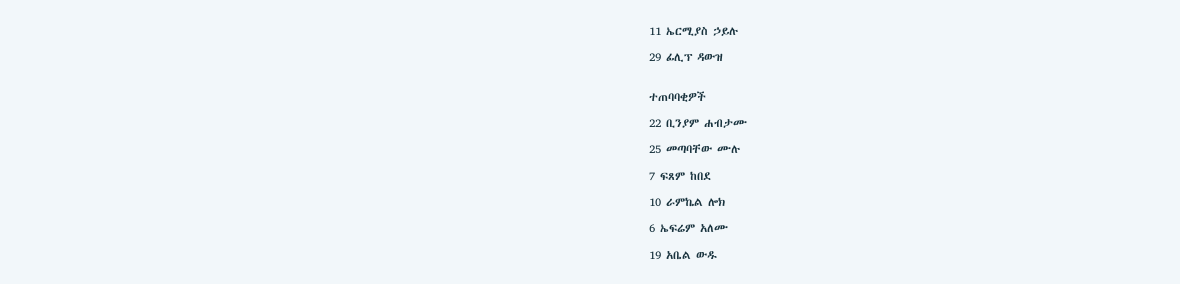11 ኤርሚያስ ኃይሉ

29 ፊሊፕ ዳውዝ


ተጠባባቂዎች

22 ቢንያም ሐብታሙ

25 መጣባቸው ሙሉ

7 ፍጸም ከበደ

10 ራምኬል ሎክ

6 ኤፍሬም አለሙ

19 አቤል ውዱ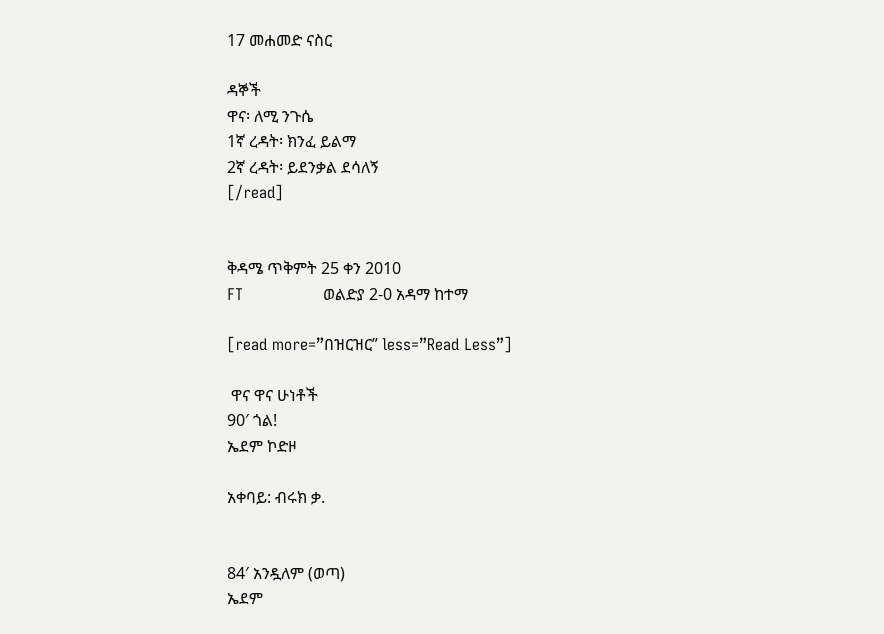17 መሐመድ ናስር

ዳኞች
ዋና፡ ለሚ ንጉሴ
1ኛ ረዳት፡ ክንፈ ይልማ
2ኛ ረዳት፡ ይደንቃል ደሳለኝ
[/read]


ቅዳሜ ጥቅምት 25 ቀን 2010
FT                ወልድያ 2-0 አዳማ ከተማ

[read more=”በዝርዝር” less=”Read Less”]

 ዋና ዋና ሁነቶች
90′ ጎል!
ኤደም ኮድዞ

አቀባይ: ብሩክ ቃ.


84′ አንዷለም (ወጣ)
ኤደም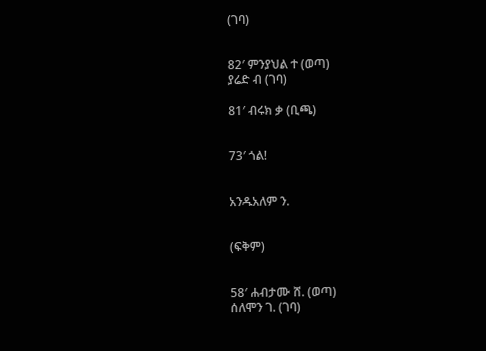(ገባ)


82′ ምንያህል ተ (ወጣ)
ያሬድ ብ (ገባ)

81′ ብሩክ ቃ (ቢጫ)


73′ ጎል!


አንዱአለም ን.


(ፍቅም)


58′ ሐብታሙ ሸ. (ወጣ)
ሰለሞን ገ. (ገባ)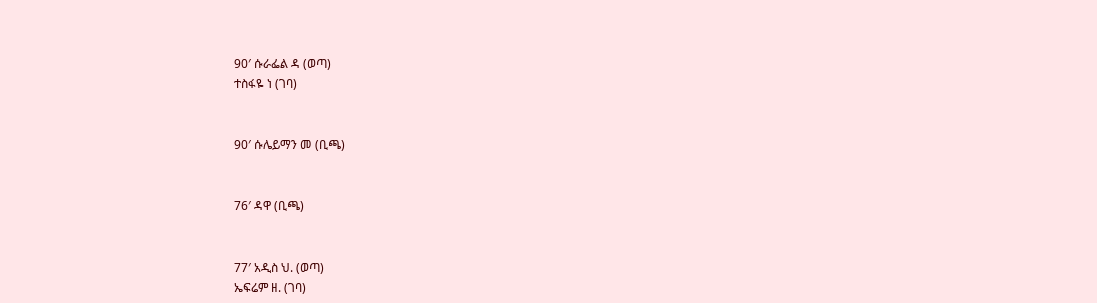90′ ሱራፌል ዳ (ወጣ)
ተስፋዬ ነ (ገባ)


90′ ሱሌይማን መ (ቢጫ)


76′ ዳዋ (ቢጫ)


77′ አዲስ ህ. (ወጣ)
ኤፍሬም ዘ. (ገባ)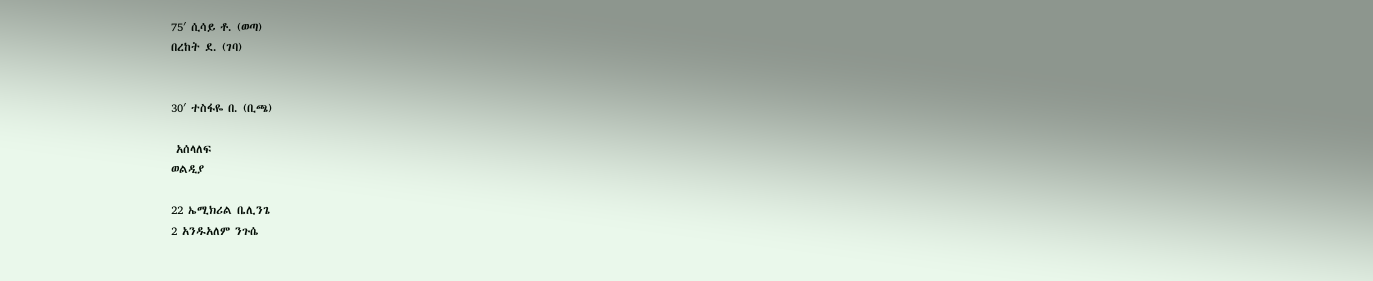75′ ሲሳይ ቶ. (ወጣ)
በረከት ደ. (ገባ)


30′ ተስፋዬ በ. (ቢጫ)

 አሰላለፍ
ወልዲያ

22 ኤሚክሪል ቤሊንጌ
2 አንዱአለም ንጉሴ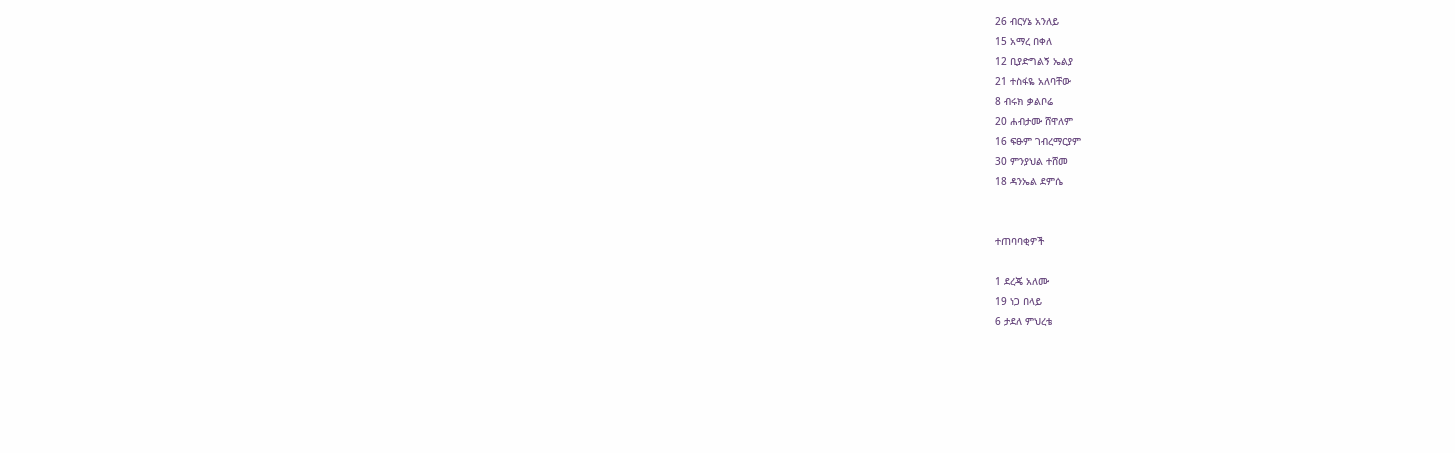26 ብርሃኔ አንለይ
15 አማረ በቀለ
12 ቢያድግልኝ ኤልያ
21 ተስፋዬ አለባቸው
8 ብሩክ ቃልቦሬ
20 ሐብታሙ ሸዋለም
16 ፍፁም ገብረማርያም
30 ምንያህል ተሸመ
18 ዳንኤል ደምሴ


ተጠባባቂዎች

1 ደረጄ አለሙ
19 ነጋ በላይ
6 ታደለ ምህረቴ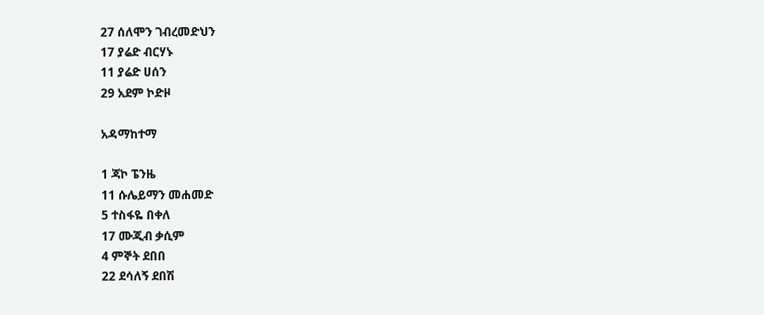27 ሰለሞን ገብረመድህን
17 ያሬድ ብርሃኑ
11 ያሬድ ሀሰን
29 አደም ኮድዞ

አዳማከተማ

1 ጃኮ ፔንዜ
11 ሱሌይማን መሐመድ
5 ተስፋዬ በቀለ
17 ሙጂብ ቃሲም
4 ምኞት ደበበ
22 ደሳለኝ ደበሽ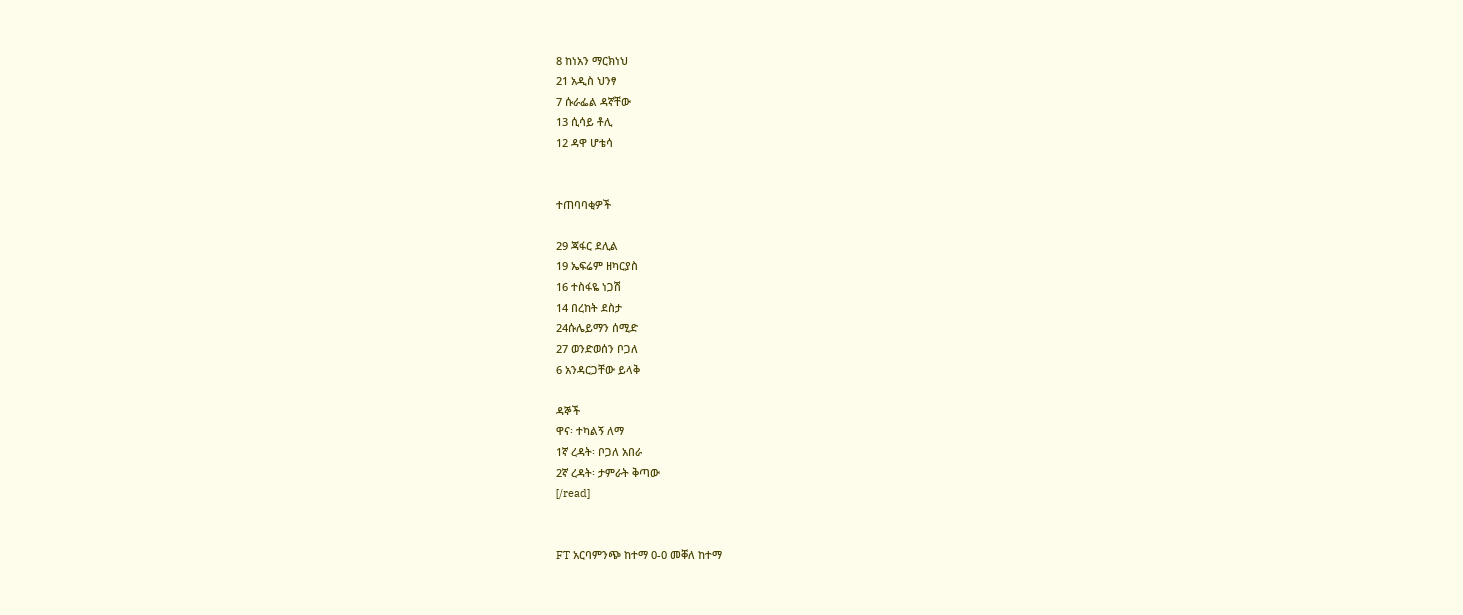8 ከነአን ማርክነህ
21 አዲስ ህንፃ
7 ሱራፌል ዳኛቸው
13 ሲሳይ ቶሊ
12 ዳዋ ሆቴሳ


ተጠባባቂዎች

29 ጃፋር ደሊል
19 ኤፍሬም ዘካርያስ
16 ተስፋዬ ነጋሽ
14 በረከት ደስታ
24ሱሌይማን ሰሚድ
27 ወንድወሰን ቦጋለ
6 አንዳርጋቸው ይላቅ

ዳኞች
ዋና፡ ተካልኝ ለማ
1ኛ ረዳት፡ ቦጋለ አበራ
2ኛ ረዳት፡ ታምራት ቅጣው
[/read]


FT አርባምንጭ ከተማ 0-0 መቐለ ከተማ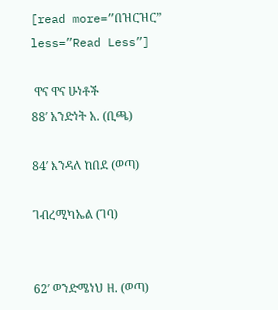[read more=”በዝርዝር” less=”Read Less”]

 ዋና ዋና ሁነቶች
88′ አንድነት አ. (ቢጫ)

84′ እንዳለ ከበደ (ወጣ)

ገብረሚካኤል (ገባ)


62′ ወንድሜነህ ዘ. (ወጣ)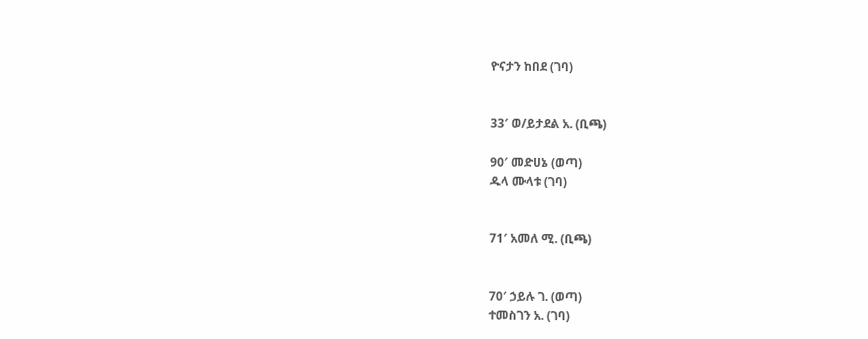ዮናታን ከበደ (ገባ)


33′ ወ/ይታደል አ. (ቢጫ)

90′ መድሀኔ (ወጣ)
ዱላ ሙላቱ (ገባ)


71′ አመለ ሚ. (ቢጫ)


70′ ኃይሉ ገ. (ወጣ)
ተመስገን አ. (ገባ)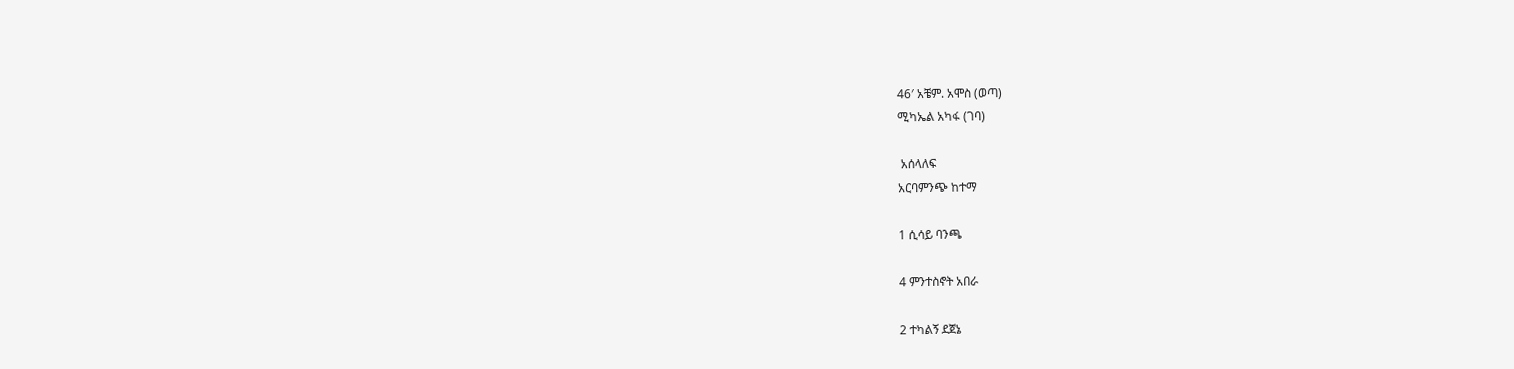46′ አቼም. አሞስ (ወጣ)
ሚካኤል አካፋ (ገባ)

 አሰላለፍ
አርባምንጭ ከተማ

1 ሲሳይ ባንጫ

4 ምንተስኖት አበራ

2 ተካልኝ ደጀኔ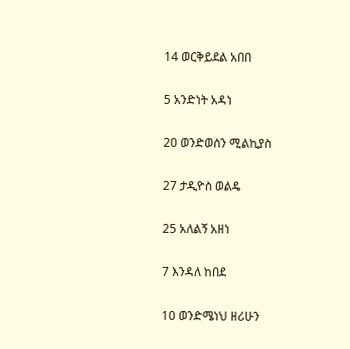14 ወርቅይደል አበበ

5 አንድነት አዳነ

20 ወንድወሰን ሚልኪያስ

27 ታዲዮስ ወልዴ

25 አለልኝ አዘነ

7 እንዳለ ከበደ

10 ወንድሜነህ ዘሪሁን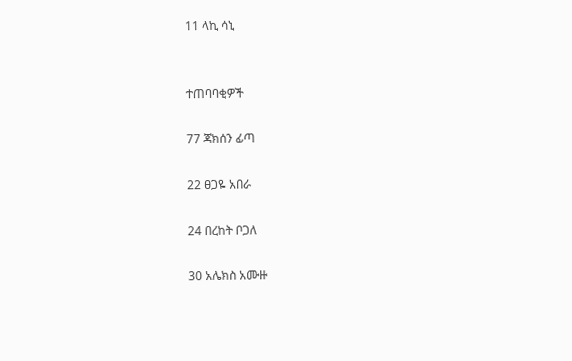11 ላኪ ሳኒ


ተጠባባቂዎች

77 ጃክሰን ፊጣ

22 ፀጋዬ አበራ

24 በረከት ቦጋለ

30 አሌክስ አሙዙ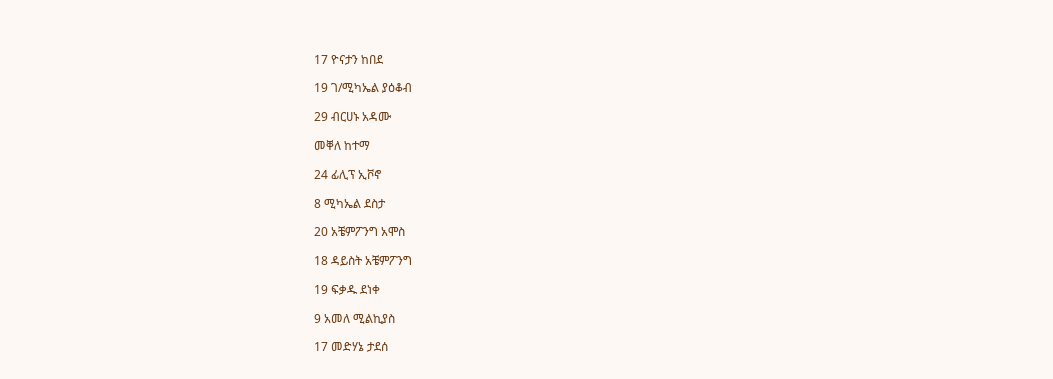17 ዮናታን ከበደ

19 ገ/ሚካኤል ያዕቆብ

29 ብርሀኑ አዳሙ

መቐለ ከተማ

24 ፊሊፕ ኢቮኖ

8 ሚካኤል ደስታ

20 አቼምፖንግ አሞስ

18 ዳይስት አቼምፖንግ

19 ፍቃዱ ደነቀ

9 አመለ ሚልኪያስ

17 መድሃኔ ታደሰ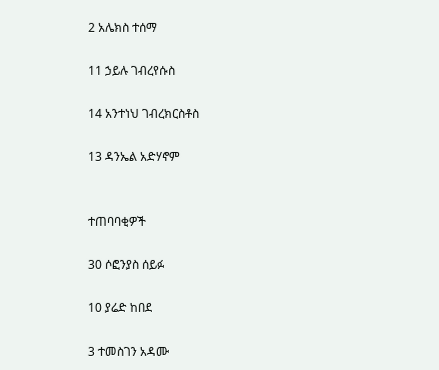2 አሌክስ ተሰማ

11 ኃይሉ ገብረየሱስ

14 አንተነህ ገብረክርስቶስ

13 ዳንኤል አድሃኖም


ተጠባባቂዎች

30 ሶፎንያስ ሰይፉ

10 ያሬድ ከበደ

3 ተመስገን አዳሙ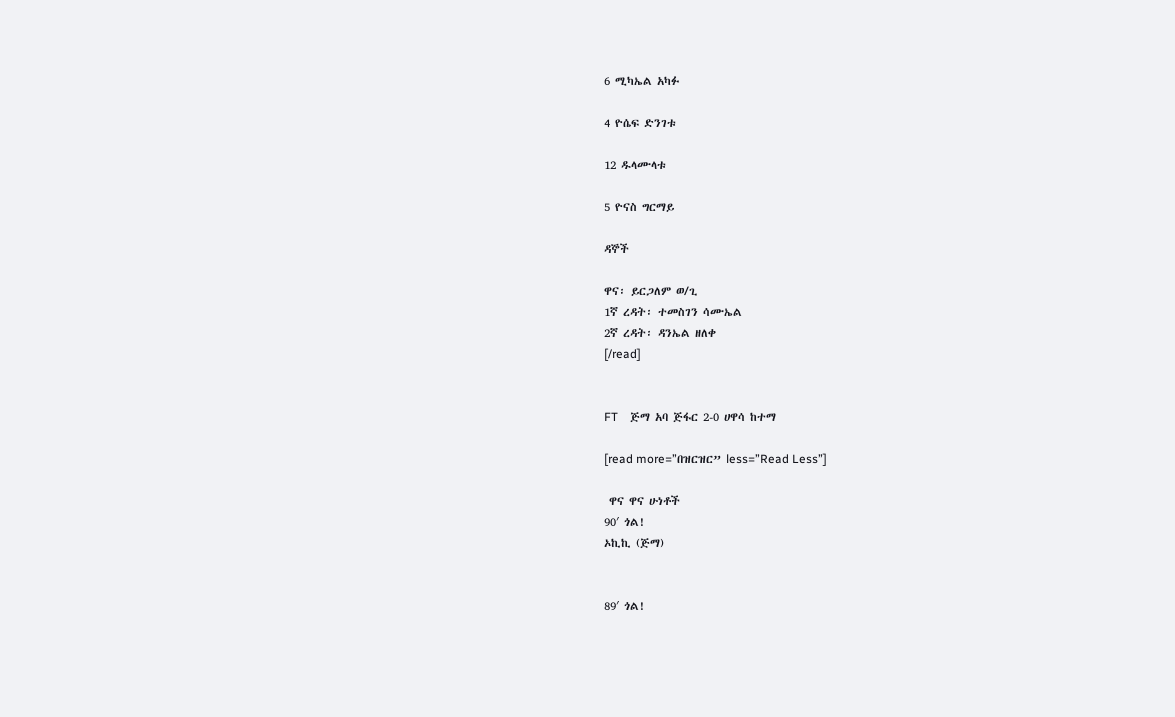6 ሚካኤል አካፉ

4 ዮሴፍ ድንገቱ

12 ዱላሙላቱ

5 ዮናስ ግርማይ

ዳኞች

ዋና፡ ይርጋለም ወ/ጊ
1ኛ ረዳት፡ ተመስገን ሳሙኤል
2ኛ ረዳት፡ ዳንኤል ዘለቀ
[/read]


FT    ጅማ አባ ጅፋር 2-0 ሀዋሳ ከተማ

[read more=”በዝርዝር” less=”Read Less”]

 ዋና ዋና ሁነቶች
90′ ጎል!
ኦኪኪ (ጅማ)


89′ ጎል!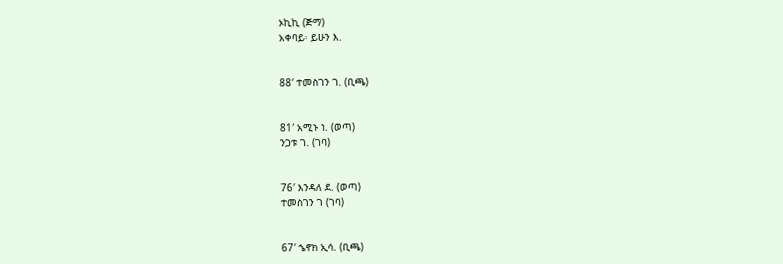ኦኪኪ (ጅማ)
አቀባይ፡ ይሁን እ.


88′ ተመስገን ገ. (ቢጫ)


81′ አሚኑ ነ. (ወጣ)
ንጋቱ ገ. (ገባ)


76′ እንዳለ ደ. (ወጣ)
ተመስገን ገ (ገባ)


67′ ኄኖክ ኢሳ. (ቢጫ)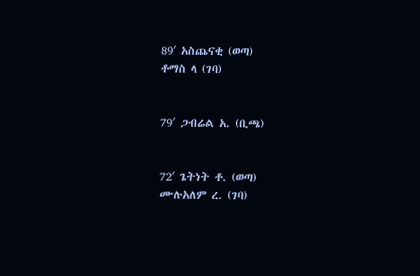89′ አስጨናቂ (ወጣ)
ቶማስ ላ (ገባ)


79′ ጋብሬል አ. (ቢጫ)


72′ ጌትነት ቶ. (ወጣ)
ሙሉአለም ረ. (ገባ)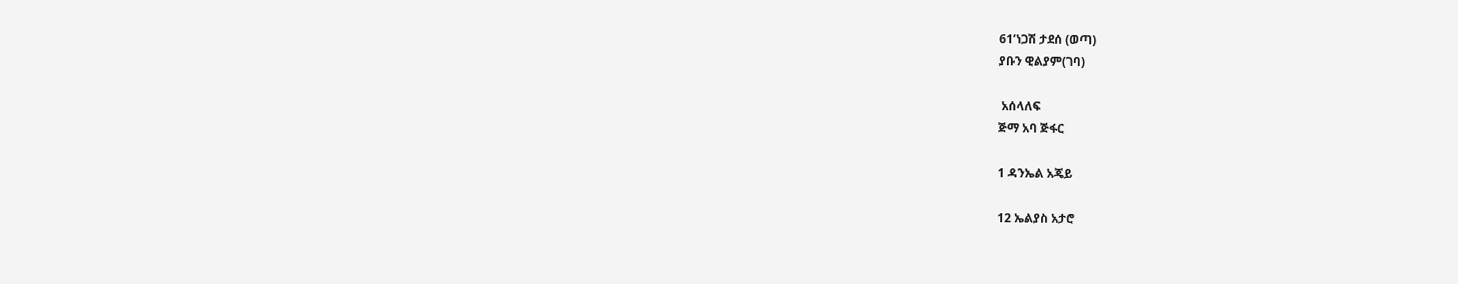61’ነጋሽ ታደሰ (ወጣ)
ያቡን ዊልያም(ገባ)

 አሰላለፍ
ጅማ አባ ጅፋር

1 ዳንኤል አጄይ

12 ኤልያስ አታሮ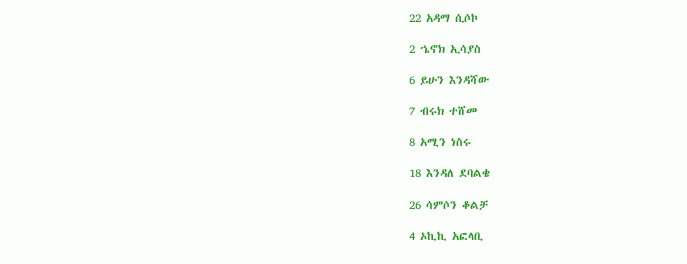22 አዳማ ሲሶኮ

2 ኄኖክ ኢሳያስ

6 ይሁን እንዳሻው

7 ብሩክ ተሸመ

8 አሚን ነስሩ

18 እንዳለ ደባልቄ

26 ሳምሶን ቆልቻ

4 ኦኪኪ አፎላቢ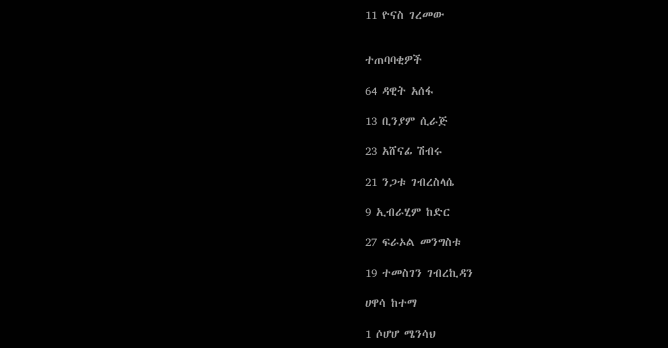11 ዮናስ ገረመው


ተጠባባቂዎች

64 ዳዊት አሰፋ

13 ቢንያም ሲራጅ

23 አሸናፊ ሽብሩ

21 ንጋቱ ገብረስላሴ

9 ኢብራሂም ከድር

27 ፍራኦል መንግስቱ

19 ተመስገን ገብረኪዳን

ሀዋሳ ከተማ

1 ሶሆሆ ሜንሳህ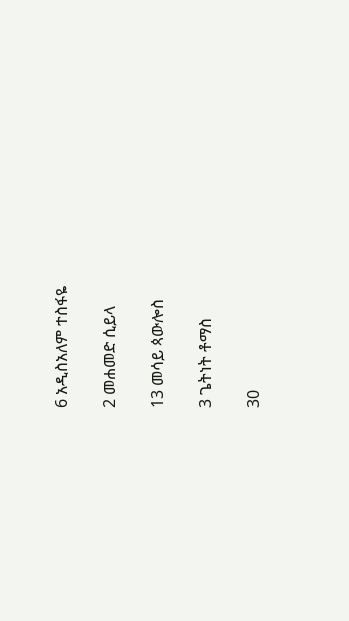6 አዲስአለም ተስፋዬ

2 መሐመድ ሲይላ

13 መሳይ ጳውሎስ

3 ጌትነት ቶማስ

30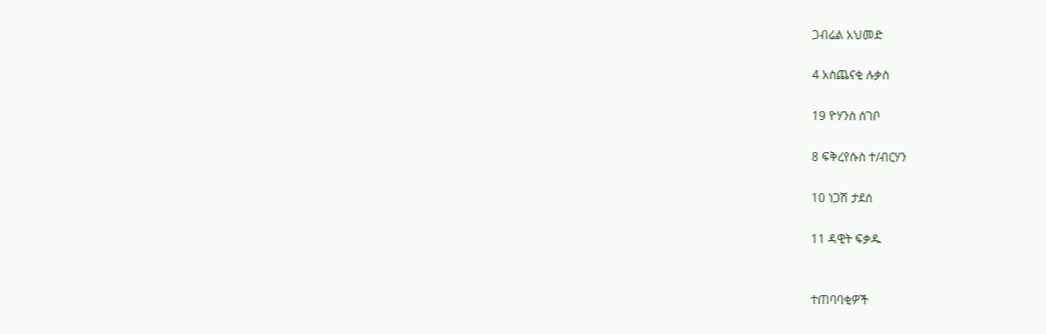ጋብሬል አህመድ

4 አስጨናቂ ሉቃስ

19 ዮሃንስ ሰገቦ

8 ፍቅረየሱስ ተ/ብርሃን

10 ነጋሽ ታደሰ

11 ዳዊት ፍቃዱ


ተጠባባቂዎች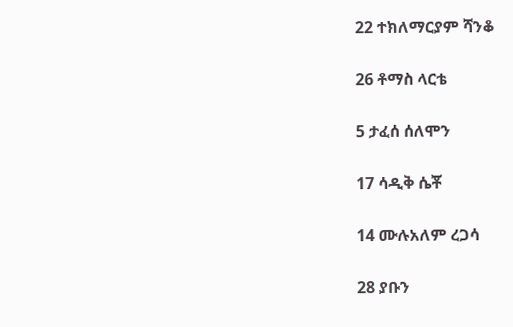22 ተክለማርያም ሻንቆ

26 ቶማስ ላርቴ

5 ታፈሰ ሰለሞን

17 ሳዲቅ ሴቾ

14 ሙሉአለም ረጋሳ

28 ያቡን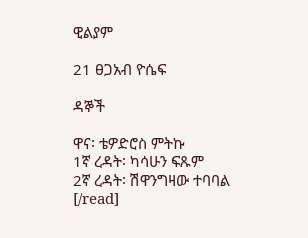ዊልያም

21 ፀጋአብ ዮሴፍ

ዳኞች

ዋና፡ ቴዎድሮስ ምትኩ
1ኛ ረዳት፡ ካሳሁን ፍጹም
2ኛ ረዳት፡ ሽዋንግዛው ተባባል
[/read]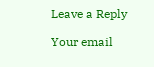Leave a Reply

Your email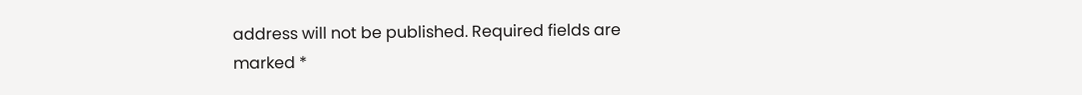address will not be published. Required fields are marked *